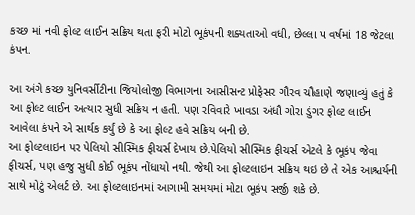કચ્છ માં નવી ફોલ્ટ લાઈન સક્રિય થતા ફરી મોટો ભૂકંપની શક્યતાઓ વધી, છેલ્લા ૫ વર્ષમાં 18 જેટલા કંપન.

આ અંગે કચ્છ યુનિવર્સીટીના જિયોલોજી વિભાગના આસીસન્ટ પ્રોફેસર ગૌરવ ચૌહાણે જણાવ્યું હતું કે આ ફોલ્ટ લાઈન અત્યાર સુધી સક્રિય ન હતી. પણ રવિવારે ખાવડા અંધૌ ગોરા ડુંગર ફોલ્ટ લાઈન આવેલા કંપને એ સાર્થક કર્યું છે કે આ ફોલ્ટ હવે સક્રિય બની છે.
આ ફોલ્ટલાઇન પર પેલિયો સીસ્મિક ફીચર્સ દેખાય છે.પેલિયો સીસ્મિક ફીચર્સ એટલે કે ભૂકંપ જેવા ફીચર્સ, પણ હજુ સુધી કોઈ ભૂકંપ નોંધાયો નથી. જેથી આ ફોલ્ટલાઇન સક્રિય થઇ છે તે એક આશ્ચર્યની સાથે મોટું એલર્ટ છે. આ ફોલ્ટલાઇનમાં આગામી સમયમાં મોટા ભૂકંપ સર્જી શકે છે.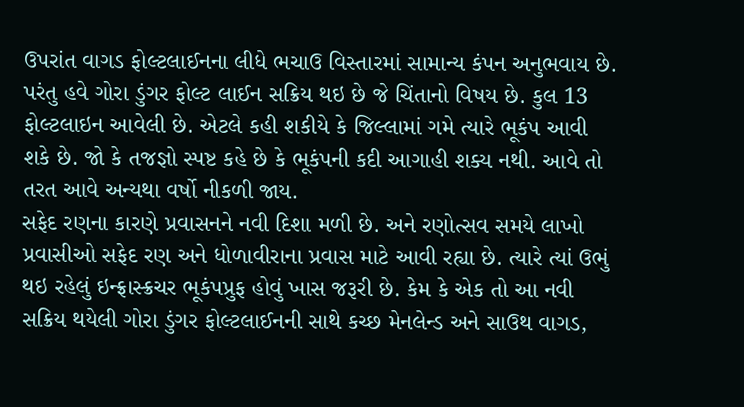ઉપરાંત વાગડ ફોલ્ટલાઈનના લીધે ભચાઉ વિસ્તારમાં સામાન્ય કંપન અનુભવાય છે. પરંતુ હવે ગોરા ડુંગર ફોલ્ટ લાઈન સક્રિય થઇ છે જે ચિંતાનો વિષય છે. કુલ 13 ફોલ્ટલાઇન આવેલી છે. એટલે કહી શકીયે કે જિલ્લામાં ગમે ત્યારે ભૂકંપ આવી શકે છે. જો કે તજજ્ઞો સ્પષ્ટ કહે છે કે ભૂકંપની કદી આગાહી શક્ય નથી. આવે તો તરત આવે અન્યથા વર્ષો નીકળી જાય.
સફેદ રણના કારણે પ્રવાસનને નવી દિશા મળી છે. અને રણોત્સવ સમયે લાખો પ્રવાસીઓ સફેદ રણ અને ધોળાવીરાના પ્રવાસ માટે આવી રહ્યા છે. ત્યારે ત્યાં ઉભું થઇ રહેલું ઇન્ફ્રાસ્ક્રચર ભૂકંપપ્રુફ હોવું ખાસ જરૂરી છે. કેમ કે એક તો આ નવી સક્રિય થયેલી ગોરા ડુંગર ફોલ્ટલાઈનની સાથે કચ્છ મેનલેન્ડ અને સાઉથ વાગડ,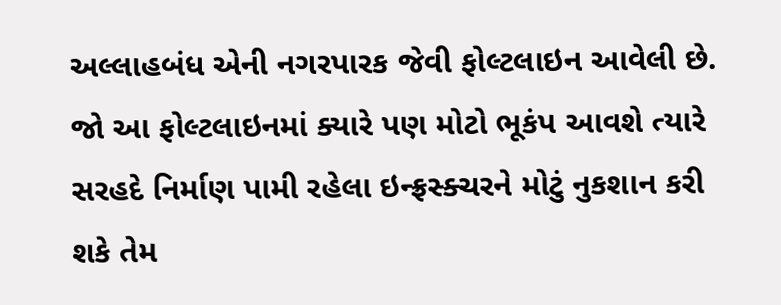અલ્લાહબંધ એની નગરપારક જેવી ફોલ્ટલાઇન આવેલી છે.
જો આ ફોલ્ટલાઇનમાં ક્યારે પણ મોટો ભૂકંપ આવશે ત્યારે સરહદે નિર્માણ પામી રહેલા ઇન્ફ્રસ્ક્ચરને મોટું નુકશાન કરી શકે તેમ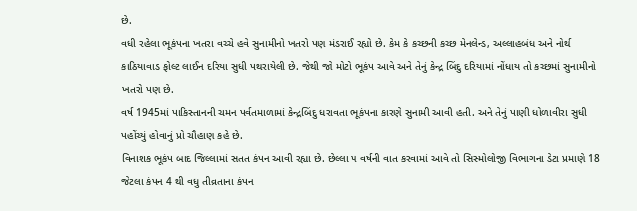છે.
વધી રહેલા ભૂકંપના ખતરા વચ્ચે હવે સુનામીનો ખતરો પણ મંડરાઈ રહ્યો છે. કેમ કે કચ્છની કચ્છ મેનલેન્ડ, અલ્લાહબંધ અને નોર્થ કાઠિયાવાડ ફોલ્ટ લાઈન દરિયા સુધી પથરાયેલી છે. જેથી જો મોટો ભૂકંપ આવે અને તેનું કેન્દ્ર બિંદુ દરિયામાં નોંધાય તો કચ્છમાં સુનામીનો ખતરો પણ છે.
વર્ષ 1945માં પાકિસ્તાનની ચમન પર્વતમાળામાં કેન્દ્રબિંદુ ધરાવતા ભૂકંપના કારણે સુનામી આવી હતી. અને તેનું પાણી ધોળાવીરા સુધી પહોંચ્યું હોવાનું પ્રો ચૌહાણ કહે છે.
વિનાશક ભૂકંપ બાદ જિલ્લામાં સતત કંપન આવી રહ્યા છે. છેલ્લા ૫ વર્ષની વાત કરવામાં આવે તો સિસ્મોલોજી વિભાગના ડેટા પ્રમાણે 18 જેટલા કંપન 4 થી વધુ તીવ્રતાના કંપન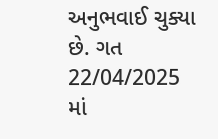અનુભવાઈ ચુક્યા છે. ગત 22/04/2025 માં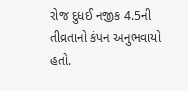રોજ દુધઈ નજીક 4.5ની તીવ્રતાનો કંપન અનુભવાયો હતો.